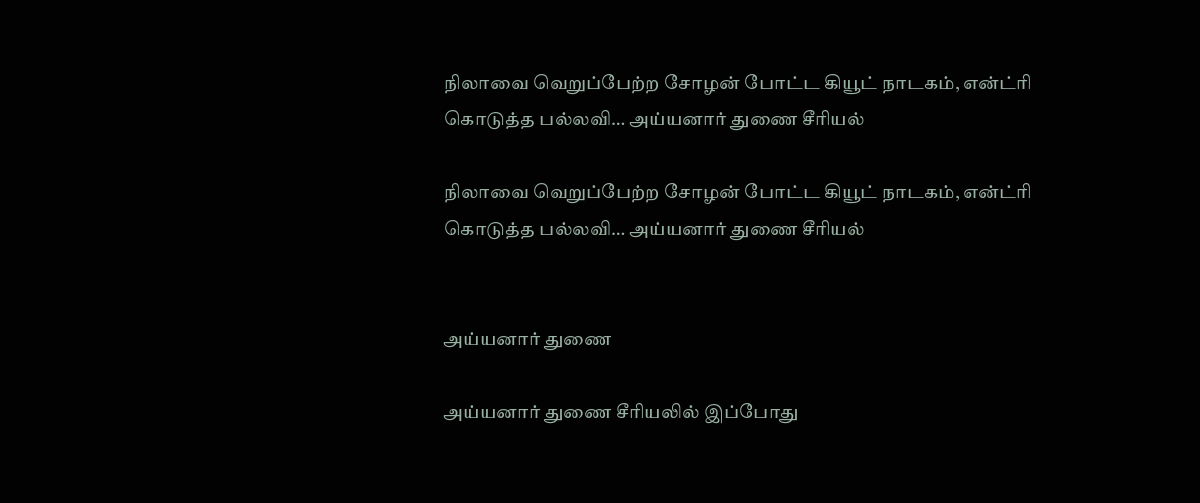நிலாவை வெறுப்பேற்ற சோழன் போட்ட கியூட் நாடகம், என்ட்ரி கொடுத்த பல்லவி… அய்யனார் துணை சீரியல்

நிலாவை வெறுப்பேற்ற சோழன் போட்ட கியூட் நாடகம், என்ட்ரி கொடுத்த பல்லவி… அய்யனார் துணை சீரியல்


அய்யனார் துணை

அய்யனார் துணை சீரியலில் இப்போது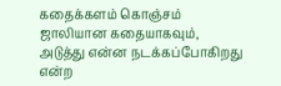கதைக்களம் கொஞ்சம் ஜாலியான கதையாகவும், அடுத்து என்ன நடக்கப்போகிறது என்ற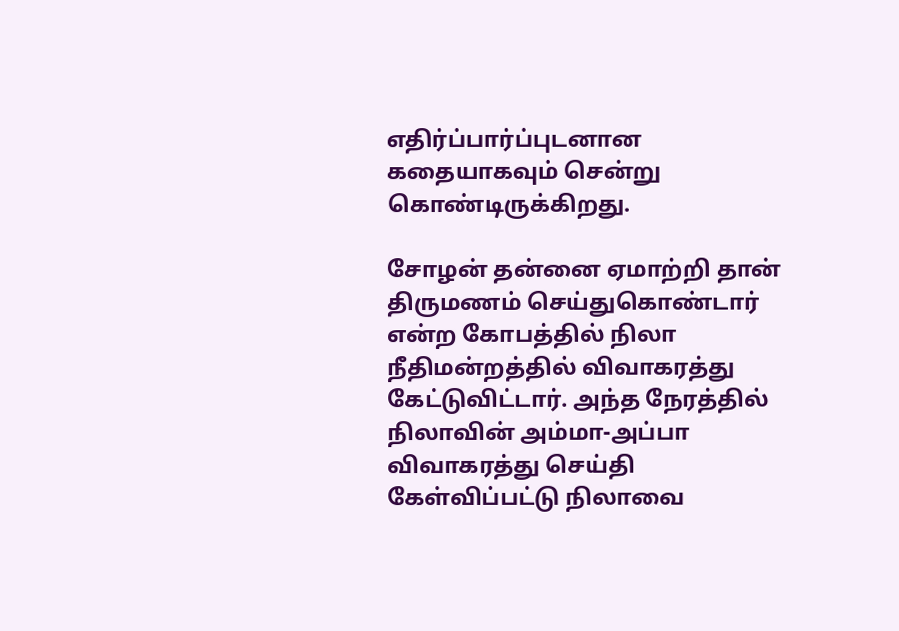எதிர்ப்பார்ப்புடனான கதையாகவும் சென்று கொண்டிருக்கிறது.

சோழன் தன்னை ஏமாற்றி தான் திருமணம் செய்துகொண்டார் என்ற கோபத்தில் நிலா நீதிமன்றத்தில் விவாகரத்து கேட்டுவிட்டார். அந்த நேரத்தில் நிலாவின் அம்மா-அப்பா விவாகரத்து செய்தி கேள்விப்பட்டு நிலாவை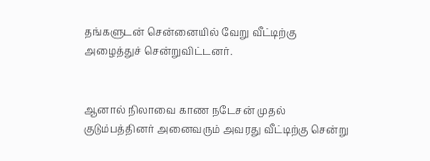தங்களுடன் சென்னையில் வேறு வீட்டிற்கு அழைத்துச் சென்றுவிட்டனர்.


ஆனால் நிலாவை காண நடேசன் முதல் குடும்பத்தினர் அனைவரும் அவரது வீட்டிற்கு சென்று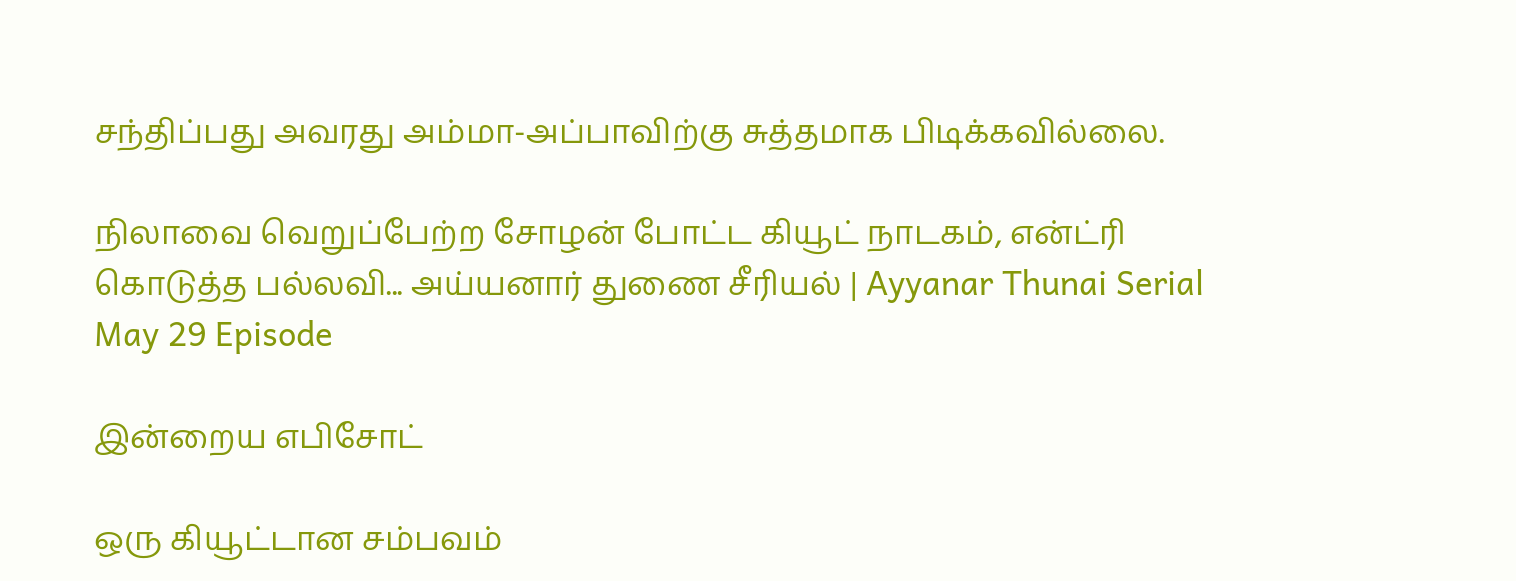சந்திப்பது அவரது அம்மா-அப்பாவிற்கு சுத்தமாக பிடிக்கவில்லை.

நிலாவை வெறுப்பேற்ற சோழன் போட்ட கியூட் நாடகம், என்ட்ரி கொடுத்த பல்லவி... அய்யனார் துணை சீரியல் | Ayyanar Thunai Serial May 29 Episode

இன்றைய எபிசோட்

ஒரு கியூட்டான சம்பவம்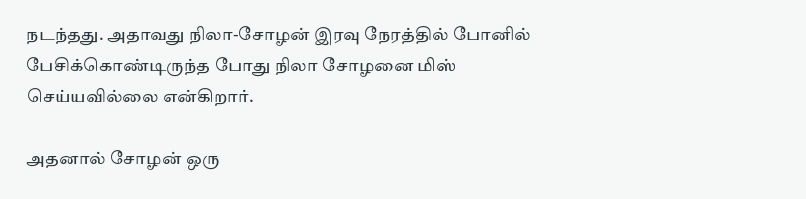நடந்தது. அதாவது நிலா-சோழன் இரவு நேரத்தில் போனில் பேசிக்கொண்டிருந்த போது நிலா சோழனை மிஸ் செய்யவில்லை என்கிறார்.

அதனால் சோழன் ஒரு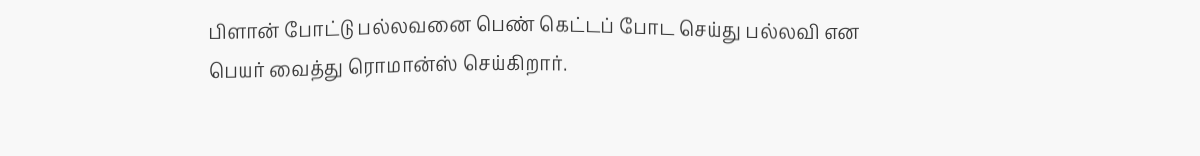பிளான் போட்டு பல்லவனை பெண் கெட்டப் போட செய்து பல்லவி என பெயர் வைத்து ரொமான்ஸ் செய்கிறார்.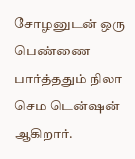சோழனுடன் ஒரு பெண்ணை பார்த்ததும் நிலா செம டென்ஷன் ஆகிறார்.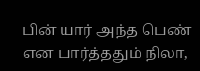பின் யார் அந்த பெண் என பார்த்ததும் நிலா,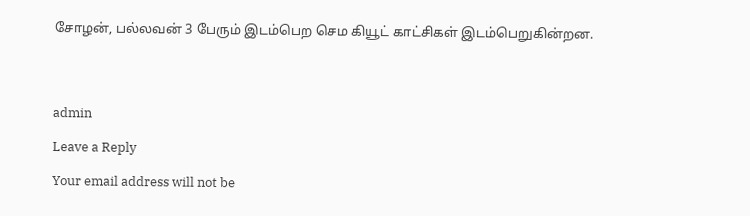சோழன், பல்லவன் 3 பேரும் இடம்பெற செம கியூட் காட்சிகள் இடம்பெறுகின்றன.




admin

Leave a Reply

Your email address will not be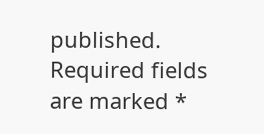published. Required fields are marked *